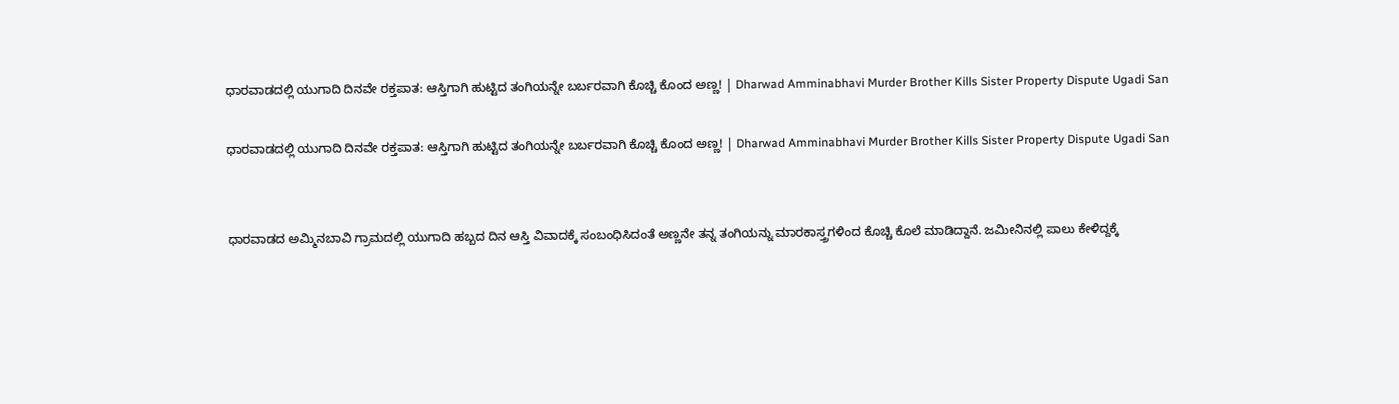ಧಾರವಾಡದಲ್ಲಿ ಯುಗಾದಿ ದಿನವೇ ರಕ್ತಪಾತ: ಆಸ್ತಿಗಾಗಿ ಹುಟ್ಟಿದ ತಂಗಿಯನ್ನೇ ಬರ್ಬರವಾಗಿ ಕೊಚ್ಚಿ ಕೊಂದ ಅಣ್ಣ! | Dharwad Amminabhavi Murder Brother Kills Sister Property Dispute Ugadi San

ಧಾರವಾಡದಲ್ಲಿ ಯುಗಾದಿ ದಿನವೇ ರಕ್ತಪಾತ: ಆಸ್ತಿಗಾಗಿ ಹುಟ್ಟಿದ ತಂಗಿಯನ್ನೇ ಬರ್ಬರವಾಗಿ ಕೊಚ್ಚಿ ಕೊಂದ ಅಣ್ಣ! | Dharwad Amminabhavi Murder Brother Kills Sister Property Dispute Ugadi San


ಧಾರವಾಡದ ಅಮ್ಮಿನಬಾವಿ ಗ್ರಾಮದಲ್ಲಿ ಯುಗಾದಿ ಹಬ್ಬದ ದಿನ ಆಸ್ತಿ ವಿವಾದಕ್ಕೆ ಸಂಬಂಧಿಸಿದಂತೆ ಅಣ್ಣನೇ ತನ್ನ ತಂಗಿಯನ್ನು ಮಾರಕಾಸ್ತ್ರಗಳಿಂದ ಕೊಚ್ಚಿ ಕೊಲೆ ಮಾಡಿದ್ದಾನೆ. ಜಮೀನಿನಲ್ಲಿ ಪಾಲು ಕೇಳಿದ್ದಕ್ಕೆ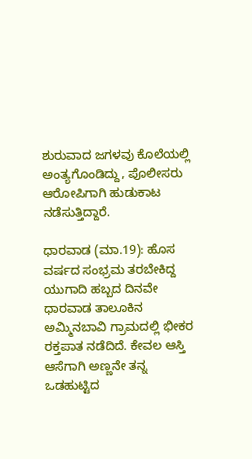ಶುರುವಾದ ಜಗಳವು ಕೊಲೆಯಲ್ಲಿ ಅಂತ್ಯಗೊಂಡಿದ್ದು, ಪೊಲೀಸರು ಆರೋಪಿಗಾಗಿ ಹುಡುಕಾಟ ನಡೆಸುತ್ತಿದ್ದಾರೆ.

ಧಾರವಾಡ (ಮಾ.19): ಹೊಸ ವರ್ಷದ ಸಂಭ್ರಮ ತರಬೇಕಿದ್ದ ಯುಗಾದಿ ಹಬ್ಬದ ದಿನವೇ ಧಾರವಾಡ ತಾಲೂಕಿನ ಅಮ್ಮಿನಬಾವಿ ಗ್ರಾಮದಲ್ಲಿ ಭೀಕರ ರಕ್ತಪಾತ ನಡೆದಿದೆ. ಕೇವಲ ಆಸ್ತಿ ಆಸೆಗಾಗಿ ಅಣ್ಣನೇ ತನ್ನ ಒಡಹುಟ್ಟಿದ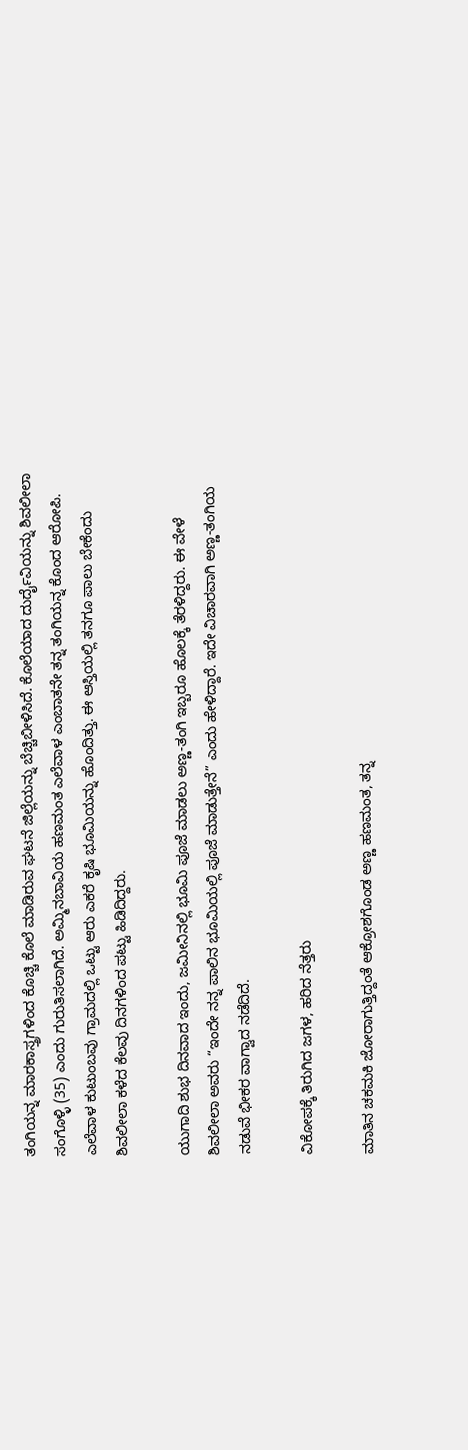ತಂಗಿಯನ್ನ ಮಾರಕಾಸ್ತ್ರಗಳಿಂದ ಕೊಚ್ಚಿ ಕೊಲೆ ಮಾಡಿರುವ ಘಟನೆ ಜಿಲ್ಲೆಯನ್ನು ಬೆಚ್ಚಿಬೀಳಿಸಿದೆ. ಕೊಲೆಯಾದ ದುರ್ದೈವಿಯನ್ನು ಶಿವಲೀಲಾ ಸಂಗೊಳ್ಳಿ (35) ಎಂದು ಗುರುತಿಸಲಾಗಿದೆ. ಅಮ್ಮಿನಬಾವಿಯ ಹಣಮಂತ ಎಲೆವಾಳ ಎಂಬಾತನೇ ತನ್ನ ತಂಗಿಯನ್ನ ಕೊಂದ ಆರೋಪಿ. ಎಲೆವಾಳ ಕುಟುಂಬವು ಗ್ರಾಮದಲ್ಲಿ ಒಟ್ಟು ಆರು ಎಕರೆ ಕೃಷಿ ಭೂಮಿಯನ್ನು ಹೊಂದಿತ್ತು. ಈ ಆಸ್ತಿಯಲ್ಲಿ ತನಗೂ ಪಾಲು ಬೇಕೆಂದು ಶಿವಲೀಲಾ ಕಳೆದ ಕೆಲವು ದಿನಗಳಿಂದ ಪಟ್ಟು ಹಿಡಿದಿದ್ದರು.

ಯುಗಾದಿ ಶುಭ ದಿನವಾದ ಇಂದು, ಜಮೀನಿನಲ್ಲಿ ಭೂಮಿ ಪೂಜೆ ಮಾಡಲು ಅಣ್ಣ-ತಂಗಿ ಇಬ್ಬರೂ ಹೊಲಕ್ಕೆ ತೆರಳಿದ್ದರು. ಈ ವೇಳೆ ಶಿವಲೀಲಾ ಅವರು “ಇಂದೇ ನನ್ನ ಪಾಲಿನ ಭೂಮಿಯಲ್ಲಿ ಪೂಜೆ ಮಾಡುತ್ತೇನೆ” ಎಂದು ಹೇಳಿದ್ದಾರೆ. ಇದೇ ವಿಚಾರವಾಗಿ ಅಣ್ಣ-ತಂಗಿಯ ನಡುವೆ ಭೀಕರ ವಾಗ್ವಾದ ನಡೆದಿದೆ.

ವಿಕೋಪಕ್ಕೆ ತಿರುಗಿದ ಜಗಳ, ಹರಿದ ನೆತ್ತರು

ಮಾತಿನ ಚಕಮಕಿ ಜೋರಾಗುತ್ತಿದ್ದಂತೆ ಆಕ್ರೋಶಗೊಂಡ ಅಣ್ಣ ಹಣಮಂತ, ತನ್ನ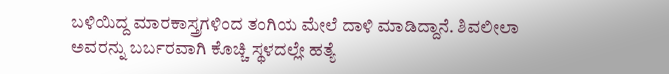ಬಳಿಯಿದ್ದ ಮಾರಕಾಸ್ತ್ರಗಳಿಂದ ತಂಗಿಯ ಮೇಲೆ ದಾಳಿ ಮಾಡಿದ್ದಾನೆ. ಶಿವಲೀಲಾ ಅವರನ್ನು ಬರ್ಬರವಾಗಿ ಕೊಚ್ಚಿ ಸ್ಥಳದಲ್ಲೇ ಹತ್ಯೆ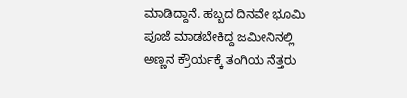ಮಾಡಿದ್ದಾನೆ. ಹಬ್ಬದ ದಿನವೇ ಭೂಮಿ ಪೂಜೆ ಮಾಡಬೇಕಿದ್ದ ಜಮೀನಿನಲ್ಲಿ ಅಣ್ಣನ ಕ್ರೌರ್ಯಕ್ಕೆ ತಂಗಿಯ ನೆತ್ತರು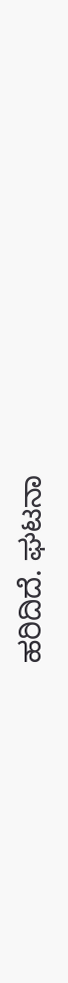ಹರಿದಿದೆ. ಘಟನಾ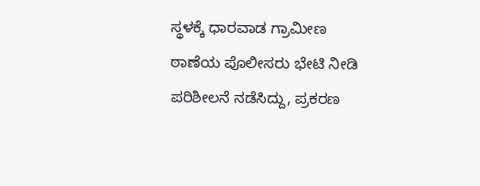ಸ್ಥಳಕ್ಕೆ ಧಾರವಾಡ ಗ್ರಾಮೀಣ ಠಾಣೆಯ ಪೊಲೀಸರು ಭೇಟಿ ನೀಡಿ ಪರಿಶೀಲನೆ ನಡೆಸಿದ್ದು, ಪ್ರಕರಣ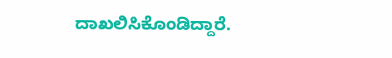ದಾಖಲಿಸಿಕೊಂಡಿದ್ದಾರೆ.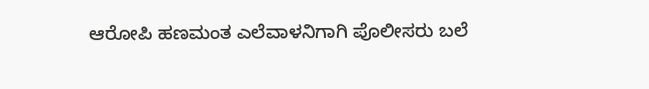ಆರೋಪಿ ಹಣಮಂತ ಎಲೆವಾಳನಿಗಾಗಿ ಪೊಲೀಸರು ಬಲೆ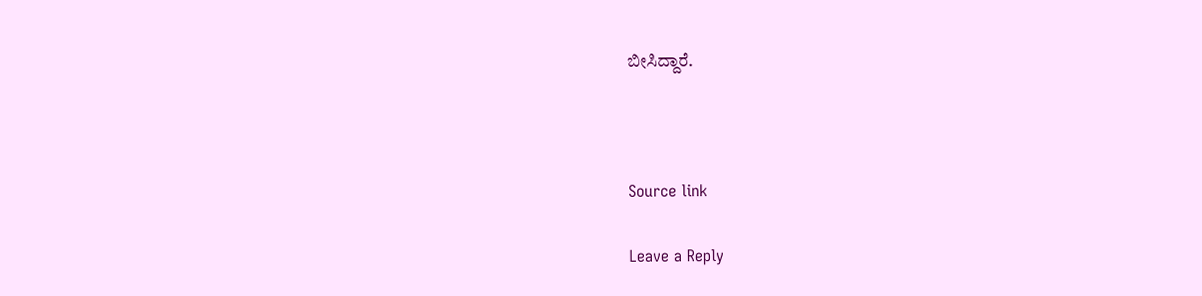ಬೀಸಿದ್ದಾರೆ.



Source link

Leave a Reply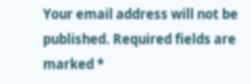Your email address will not be published. Required fields are marked *